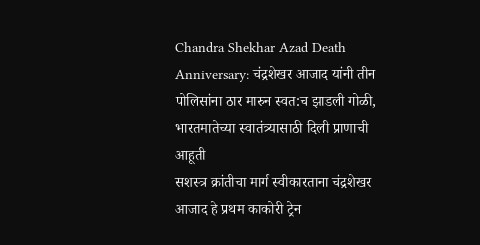Chandra Shekhar Azad Death Anniversary: चंद्रशेखर आजाद यांनी तीन पोलिसांना ठार मारुन स्वत:च झाडली गोळी, भारतमातेच्या स्वातंत्र्यासाठी दिली प्राणाची आहूती
सशस्त्र क्रांतीचा मार्ग स्वीकारताना चंद्रशेखर आजाद हे प्रथम काकोरी ट्रेन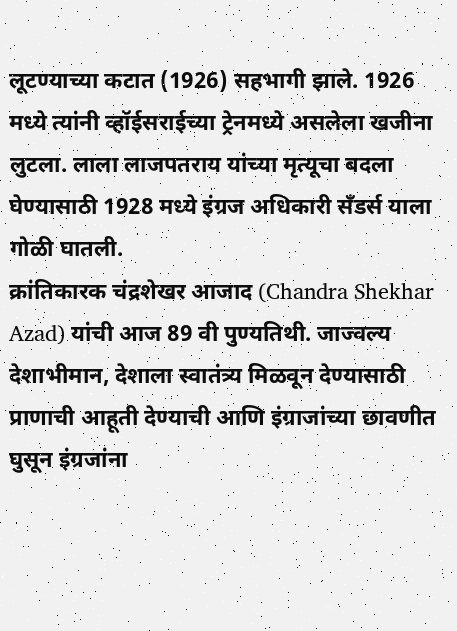लूटण्याच्या कटात (1926) सहभागी झाले. 1926 मध्ये त्यांनी व्हॉईसराईच्या ट्रेनमध्ये असलेला खजीना लुटला. लाला लाजपतराय यांच्या मृत्यूचा बदला घेण्यासाठी 1928 मध्ये इंग्रज अधिकारी सँडर्स याला गोळी घातली.
क्रांतिकारक चंद्रशेखर आजाद (Chandra Shekhar Azad) यांची आज 89 वी पुण्यतिथी. जाज्वल्य देशाभीमान, देशाला स्वातंत्र्य मिळवून देण्यासाठी प्राणाची आहूती देण्याची आणि इंग्राजांच्या छावणीत घुसून इंग्रजांना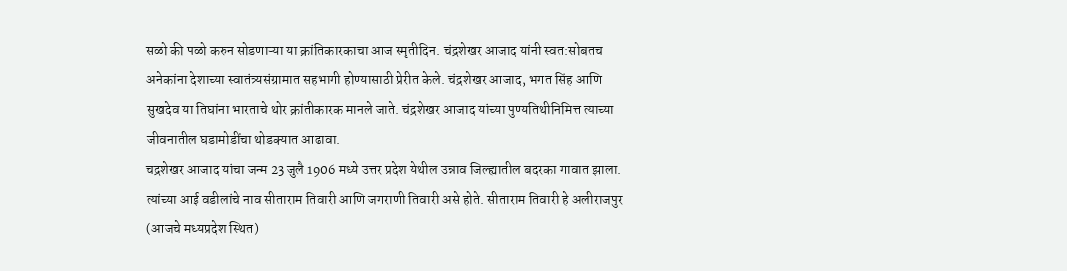सळो की पळो करुन सोडणाऱ्या या क्रांतिकारकाचा आज स्मृतीदिन. चंद्रशेखर आजाद यांनी स्वत:सोबतच अनेकांना देशाच्या स्वातंत्र्यसंग्रामात सहभागी होण्यासाठी प्रेरीत केले. चंद्रशेखर आजाद, भगत सिंह आणि सुखदेव या तिघांना भारताचे थोर क्रांतीकारक मानले जाते. चंद्रशेखर आजाद यांच्या पुण्यतिथीनिमित्त त्याच्या जीवनातील घडामोडींचा थोडक्यात आढावा.
चद्रशेखर आजाद यांचा जन्म 23 जुलै 1906 मध्ये उत्तर प्रदेश येथील उन्नाव जिल्ह्यातील बदरका गावात झाला. त्यांच्या आई वडीलांचे नाव सीताराम तिवारी आणि जगराणी तिवारी असे होते. सीताराम तिवारी हे अलीराजपुर (आजचे मध्यप्रदेश स्थित)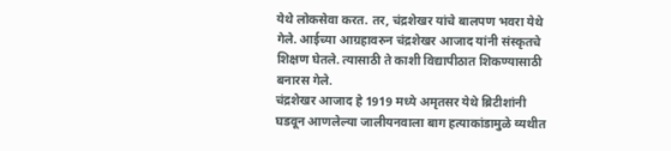येथे लोकसेवा करत. तर, चंद्रशेखर यांचे बालपण भवरा येथे गेले. आईच्या आग्रहावरुन चंद्रशेखर आजाद यांनी संस्कृतचे शिक्षण घेतले. त्यासाठी ते काशी विद्यापीठात शिकण्यासाठी बनारस गेले.
चंद्रशेखर आजाद हे 1919 मध्ये अमृतसर येथे ब्रिटीशांनी घडवून आणलेल्या जालीयनवाला बाग हत्याकांडामुळे व्यथीत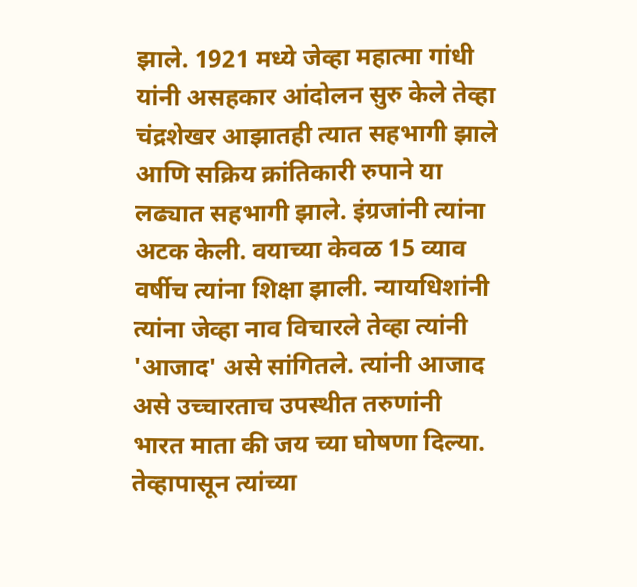झाले. 1921 मध्ये जेव्हा महात्मा गांधी यांनी असहकार आंदोलन सुरु केले तेव्हा चंद्रशेखर आझातही त्यात सहभागी झाले आणि सक्रिय क्रांतिकारी रुपाने या लढ्यात सहभागी झाले. इंग्रजांनी त्यांना अटक केली. वयाच्या केवळ 15 व्याव वर्षीच त्यांना शिक्षा झाली. न्यायधिशांनी त्यांना जेव्हा नाव विचारले तेव्हा त्यांनी 'आजाद' असे सांगितले. त्यांनी आजाद असे उच्चारताच उपस्थीत तरुणांनी भारत माता की जय च्या घोषणा दिल्या. तेव्हापासून त्यांच्या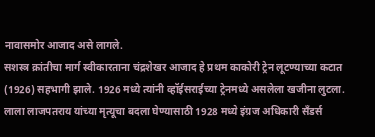नावासमोर आजाद असे लागले.
सशस्त्र क्रांतीचा मार्ग स्वीकारताना चंद्रशेखर आजाद हे प्रथम काकोरी ट्रेन लूटण्याच्या कटात (1926) सहभागी झाले. 1926 मध्ये त्यांनी व्हॉईसराईच्या ट्रेनमध्ये असलेला खजीना लुटला. लाला लाजपतराय यांच्या मृत्यूचा बदला घेण्यासाठी 1928 मध्ये इंग्रज अधिकारी सँडर्स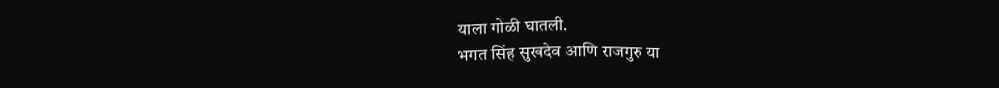याला गोळी घातली.
भगत सिंह सुखदेव आणि राजगुरु या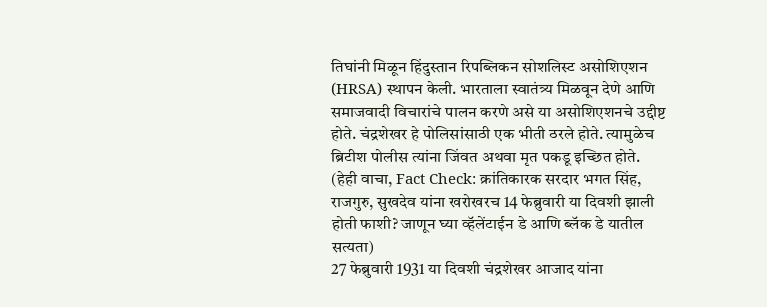तिघांनी मिळून हिंदुस्तान रिपब्लिकन सोशलिस्ट असोशिएशन (HRSA) स्थापन केली. भारताला स्वातंत्र्य मिळवून देणे आणि समाजवादी विचारांचे पालन करणे असे या असोशिएशनचे उद्दीष्ट होते. चंद्रशेखर हे पोलिसांसाठी एक भीती ठरले होते. त्यामुळेच ब्रिटीश पोलीस त्यांना जिंवत अथवा मृत पकडू इच्छित होते. (हेही वाचा, Fact Check: क्रांतिकारक सरदार भगत सिंह, राजगुरु, सुखदेव यांना खरोखरच 14 फेब्रुवारी या दिवशी झाली होती फाशी? जाणून घ्या व्हॅलेंटाईन डे आणि ब्लॅक डे यातील सत्यता)
27 फेब्रुवारी 1931 या दिवशी चंद्रशेखर आजाद यांना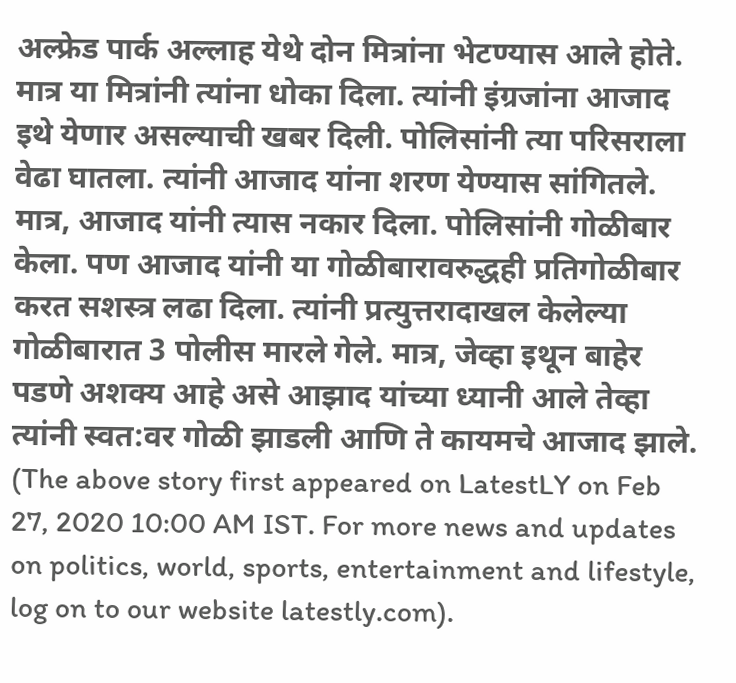अल्फ्रेड पार्क अल्लाह येथे दोन मित्रांना भेटण्यास आले होते. मात्र या मित्रांनी त्यांना धोका दिला. त्यांनी इंग्रजांना आजाद इथे येणार असल्याची खबर दिली. पोलिसांनी त्या परिसराला वेढा घातला. त्यांनी आजाद यांना शरण येण्यास सांगितले. मात्र, आजाद यांनी त्यास नकार दिला. पोलिसांनी गोळीबार केला. पण आजाद यांनी या गोळीबारावरुद्धही प्रतिगोळीबार करत सशस्त्र लढा दिला. त्यांनी प्रत्युत्तरादाखल केलेल्या गोळीबारात 3 पोलीस मारले गेले. मात्र, जेव्हा इथून बाहेर पडणे अशक्य आहे असे आझाद यांच्या ध्यानी आले तेव्हा त्यांनी स्वत:वर गोळी झाडली आणि ते कायमचे आजाद झाले.
(The above story first appeared on LatestLY on Feb 27, 2020 10:00 AM IST. For more news and updates on politics, world, sports, entertainment and lifestyle, log on to our website latestly.com).